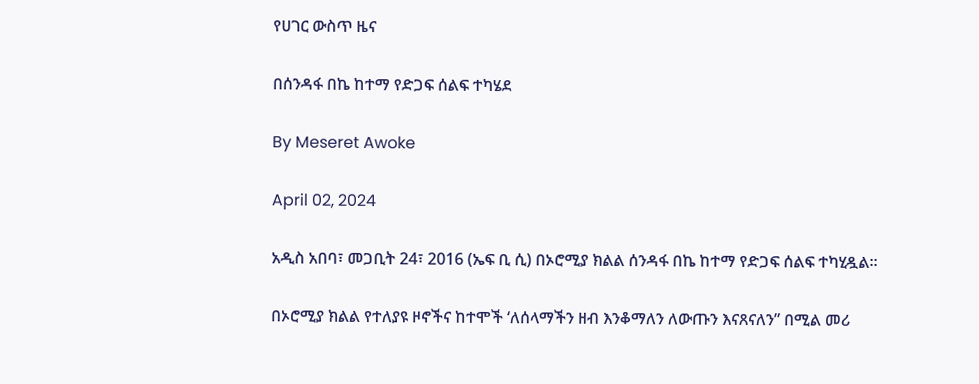የሀገር ውስጥ ዜና

በሰንዳፋ በኬ ከተማ የድጋፍ ሰልፍ ተካሄደ

By Meseret Awoke

April 02, 2024

አዲስ አበባ፣ መጋቢት 24፣ 2016 (ኤፍ ቢ ሲ) በኦሮሚያ ክልል ሰንዳፋ በኬ ከተማ የድጋፍ ሰልፍ ተካሂዷል፡፡

በኦሮሚያ ክልል የተለያዩ ዞኖችና ከተሞች ‘ለሰላማችን ዘብ እንቆማለን ለውጡን እናጸናለን” በሚል መሪ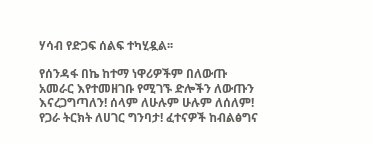ሃሳብ የድጋፍ ሰልፍ ተካሂዷል፡፡

የሰንዳፋ በኬ ከተማ ነዋሪዎችም በለውጡ አመራር እየተመዘገቡ የሚገኙ ድሎችን ለውጡን እናረጋግጣለን! ሰላም ለሁሉም ሁሉም ለሰለም! የጋራ ትርክት ለሀገር ግንባታ! ፈተናዎች ከብልፅግና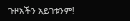ጉዞአችን አይገቱንም!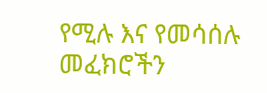የሚሉ እና የመሳሰሉ መፈክሮችን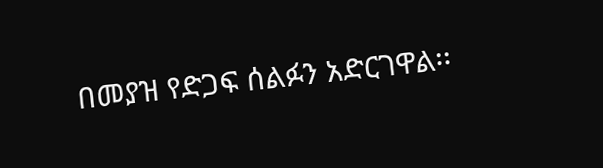በመያዝ የድጋፍ ሰልፉን አድርገዋል፡፡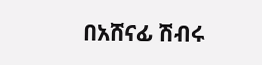በአሸናፊ ሽብሩ